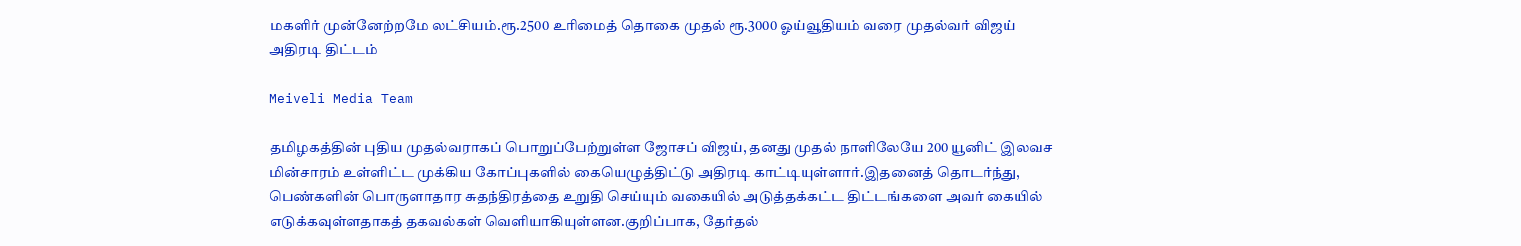மகளிர் முன்னேற்றமே லட்சியம்.ரூ.2500 உரிமைத் தொகை முதல் ரூ.3000 ஓய்வூதியம் வரை முதல்வர் விஜய் அதிரடி திட்டம்

Meiveli Media Team

தமிழகத்தின் புதிய முதல்வராகப் பொறுப்பேற்றுள்ள ஜோசப் விஜய், தனது முதல் நாளிலேயே 200 யூனிட் இலவச மின்சாரம் உள்ளிட்ட முக்கிய கோப்புகளில் கையெழுத்திட்டு அதிரடி காட்டியுள்ளார்.இதனைத் தொடர்ந்து, பெண்களின் பொருளாதார சுதந்திரத்தை உறுதி செய்யும் வகையில் அடுத்தக்கட்ட திட்டங்களை அவர் கையில் எடுக்கவுள்ளதாகத் தகவல்கள் வெளியாகியுள்ளன.குறிப்பாக, தேர்தல்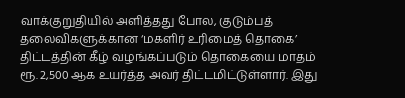வாக்குறுதியில் அளித்தது போல, குடும்பத் தலைவிகளுக்கான ‘மகளிர் உரிமைத் தொகை’ திட்டத்தின் கீழ் வழங்கப்படும் தொகையை மாதம் ரூ. 2,500 ஆக உயர்த்த அவர் திட்டமிட்டுள்ளார். இது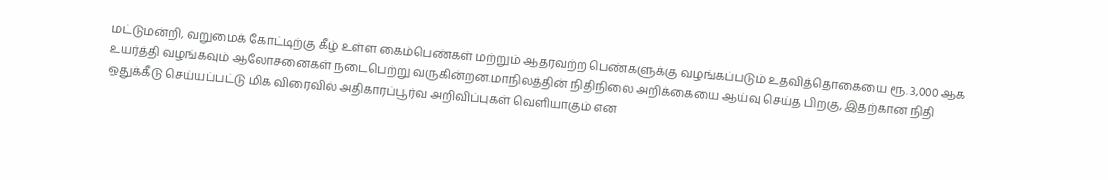மட்டுமன்றி, வறுமைக் கோட்டிற்கு கீழ் உள்ள கைம்பெண்கள் மற்றும் ஆதரவற்ற பெண்களுக்கு வழங்கப்படும் உதவித்தொகையை ரூ. 3,000 ஆக உயர்த்தி வழங்கவும் ஆலோசனைகள் நடைபெற்று வருகின்றன.மாநிலத்தின் நிதிநிலை அறிக்கையை ஆய்வு செய்த பிறகு, இதற்கான நிதி ஒதுக்கீடு செய்யப்பட்டு மிக விரைவில் அதிகாரப்பூர்வ அறிவிப்புகள் வெளியாகும் என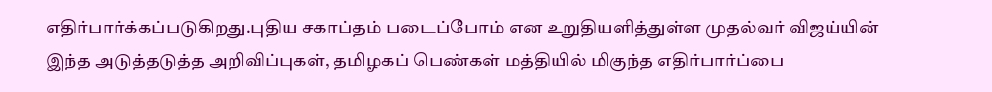எதிர்பார்க்கப்படுகிறது.புதிய சகாப்தம் படைப்போம் என உறுதியளித்துள்ள முதல்வர் விஜய்யின் இந்த அடுத்தடுத்த அறிவிப்புகள், தமிழகப் பெண்கள் மத்தியில் மிகுந்த எதிர்பார்ப்பை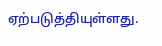ஏற்படுத்தியுள்ளது.